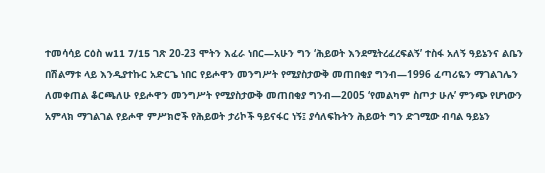ተመሳሳይ ርዕስ w11 7/15 ገጽ 20-23 ሞትን እፈራ ነበር—አሁን ግን ‘ሕይወት እንደሚትረፈረፍልኝ’ ተስፋ አለኝ ዓይኔንና ልቤን በሽልማቱ ላይ እንዲያተኩር አድርጌ ነበር የይሖዋን መንግሥት የሚያስታውቅ መጠበቂያ ግንብ—1996 ፈጣሪዬን ማገልገሌን ለመቀጠል ቆርጫለሁ የይሖዋን መንግሥት የሚያስታውቅ መጠበቂያ ግንብ—2005 ‘የመልካም ስጦታ ሁሉ’ ምንጭ የሆነውን አምላክ ማገልገል የይሖዋ ምሥክሮች የሕይወት ታሪኮች ዓይናፋር ነኝ፤ ያሳለፍኩትን ሕይወት ግን ድገሚው ብባል ዓይኔን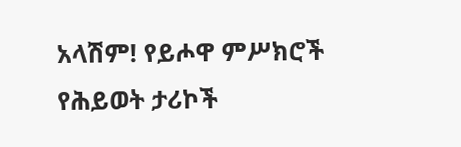አላሽም! የይሖዋ ምሥክሮች የሕይወት ታሪኮች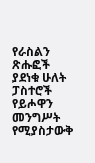የራስልን ጽሑፎች ያደነቁ ሁለት ፓስተሮች የይሖዋን መንግሥት የሚያስታውቅ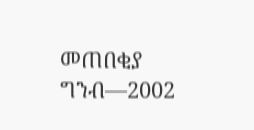መጠበቂያ ግንብ—2002